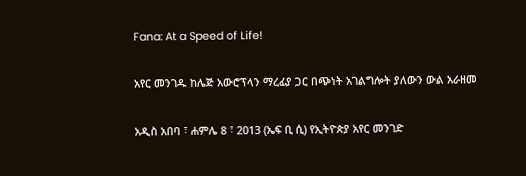Fana: At a Speed of Life!

አየር መንገዱ ከሌጅ አውሮፕላን ማረፊያ ጋር በጭነት አገልግሎት ያለውን ውል አራዘመ

አዲስ አበባ ፣ ሐምሌ 8 ፣ 2013 (ኤፍ ቢ ሲ) የኢትዮጵያ አየር መንገድ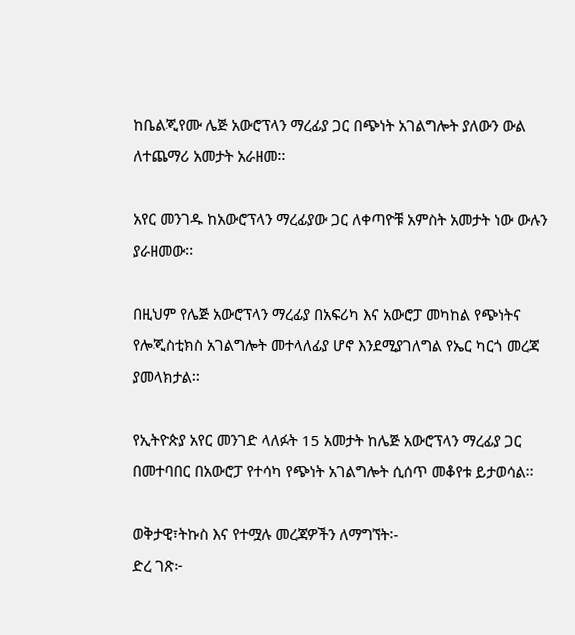ከቤልጂየሙ ሌጅ አውሮፕላን ማረፊያ ጋር በጭነት አገልግሎት ያለውን ውል ለተጨማሪ አመታት አራዘመ፡፡

አየር መንገዱ ከአውሮፕላን ማረፊያው ጋር ለቀጣዮቹ አምስት አመታት ነው ውሉን ያራዘመው፡፡

በዚህም የሌጅ አውሮፕላን ማረፊያ በአፍሪካ እና አውሮፓ መካከል የጭነትና የሎጂስቲክስ አገልግሎት መተላለፊያ ሆኖ እንደሚያገለግል የኤር ካርጎ መረጃ ያመላክታል፡፡

የኢትዮጵያ አየር መንገድ ላለፉት 15 አመታት ከሌጅ አውሮፕላን ማረፊያ ጋር በመተባበር በአውሮፓ የተሳካ የጭነት አገልግሎት ሲሰጥ መቆየቱ ይታወሳል፡፡

ወቅታዊ፣ትኩስ እና የተሟሉ መረጃዎችን ለማግኘት፡-
ድረ ገጽ፦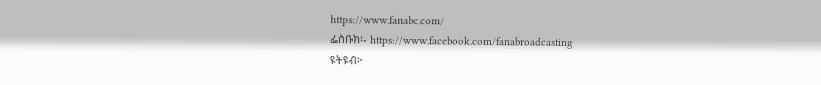https://www.fanabc.com/
ፌስቡክ፡- https://www.facebook.com/fanabroadcasting
ዩትዩብ፦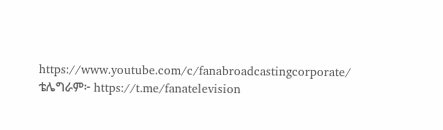https://www.youtube.com/c/fanabroadcastingcorporate/
ቴሌግራም፦ https://t.me/fanatelevision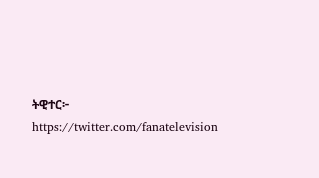ትዊተር፦ https://twitter.com/fanatelevision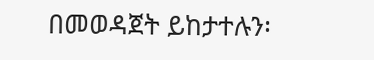በመወዳጀት ይከታተሉን፡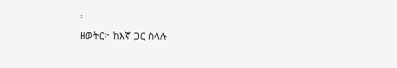፡
ዘወትር፦ ከእኛ ጋር ስላሉ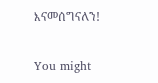እናመሰግናለን!

You might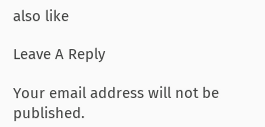also like

Leave A Reply

Your email address will not be published.